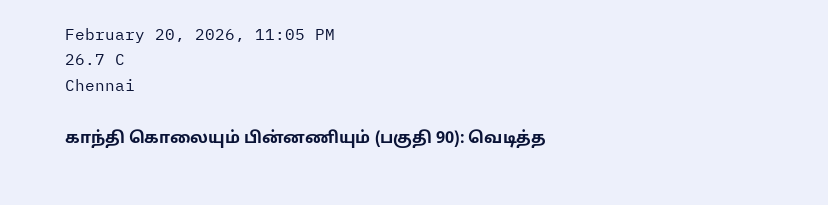February 20, 2026, 11:05 PM
26.7 C
Chennai

காந்தி கொலையும் பின்னணியும் (பகுதி 90): வெடித்த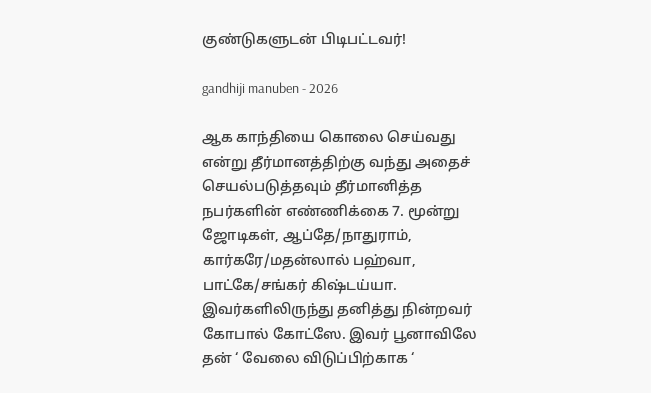குண்டுகளுடன் பிடிபட்டவர்!

gandhiji manuben - 2026

ஆக காந்தியை கொலை செய்வது என்று தீர்மானத்திற்கு வந்து அதைச் செயல்படுத்தவும் தீர்மானித்த நபர்களின் எண்ணிக்கை 7. மூன்று ஜோடிகள், ஆப்தே/நாதுராம், கார்கரே/மதன்லால் பஹ்வா, பாட்கே/சங்கர் கிஷ்டய்யா. இவர்களிலிருந்து தனித்து நின்றவர் கோபால் கோட்ஸே. இவர் பூனாவிலே தன் ‘ வேலை விடுப்பிற்காக ‘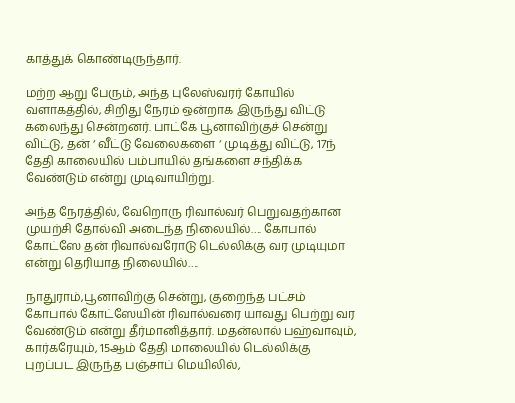காத்துக் கொண்டிருந்தார்.

மற்ற ஆறு பேரும், அந்த புலேஸ்வரர் கோயில் வளாகத்தில், சிறிது நேரம் ஒன்றாக இருந்து விட்டு கலைந்து சென்றனர். பாட்கே பூனாவிற்குச் சென்று விட்டு, தன் ‘ வீட்டு வேலைகளை ‘ முடித்து விட்டு, 17ந் தேதி காலையில் பம்பாயில் தங்களை சந்திக்க வேண்டும் என்று முடிவாயிற்று.

அந்த நேரத்தில், வேறொரு ரிவால்வர் பெறுவதற்கான முயற்சி தோல்வி அடைந்த நிலையில்…. கோபால் கோட்ஸே தன் ரிவால்வரோடு டெல்லிக்கு வர முடியுமா என்று தெரியாத நிலையில்….

நாதுராம்,பூனாவிற்கு சென்று, குறைந்த பட்சம் கோபால் கோட்ஸேயின் ரிவால்வரை யாவது பெற்று வர வேண்டும் என்று தீர்மானித்தார். மதன்லால் பஹ்வாவும், கார்கரேயும், 15ஆம் தேதி மாலையில் டெல்லிக்கு புறப்பட இருந்த பஞ்சாப் மெயிலில்,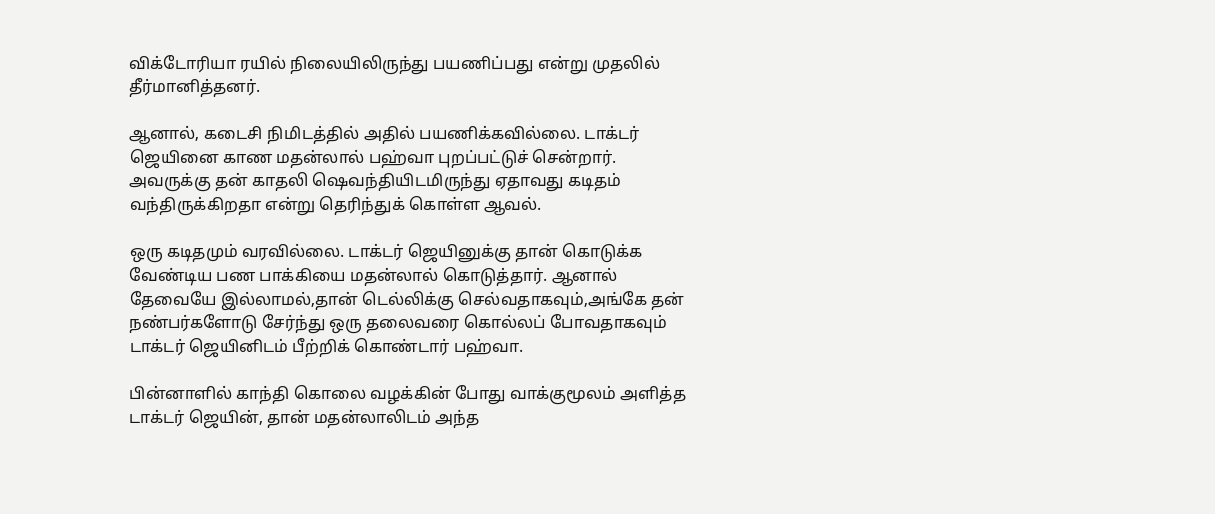விக்டோரியா ரயில் நிலையிலிருந்து பயணிப்பது என்று முதலில் தீர்மானித்தனர்.

ஆனால், கடைசி நிமிடத்தில் அதில் பயணிக்கவில்லை. டாக்டர் ஜெயினை காண மதன்லால் பஹ்வா புறப்பட்டுச் சென்றார். அவருக்கு தன் காதலி ஷெவந்தியிடமிருந்து ஏதாவது கடிதம் வந்திருக்கிறதா என்று தெரிந்துக் கொள்ள ஆவல்.

ஒரு கடிதமும் வரவில்லை. டாக்டர் ஜெயினுக்கு தான் கொடுக்க வேண்டிய பண பாக்கியை மதன்லால் கொடுத்தார். ஆனால் தேவையே இல்லாமல்,தான் டெல்லிக்கு செல்வதாகவும்,அங்கே தன் நண்பர்களோடு சேர்ந்து ஒரு தலைவரை கொல்லப் போவதாகவும் டாக்டர் ஜெயினிடம் பீற்றிக் கொண்டார் பஹ்வா.

பின்னாளில் காந்தி கொலை வழக்கின் போது வாக்குமூலம் அளித்த டாக்டர் ஜெயின், தான் மதன்லாலிடம் அந்த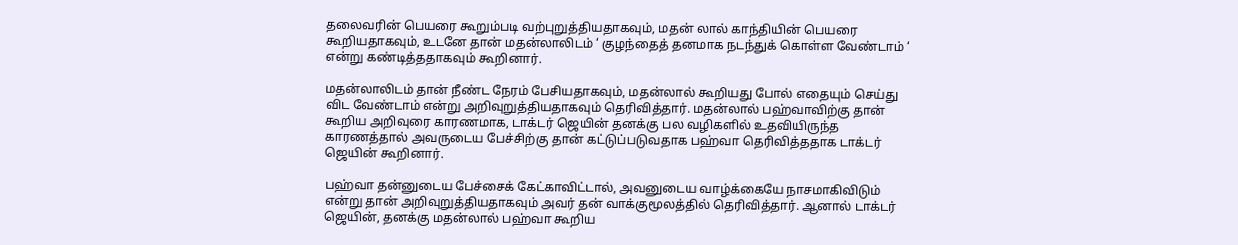தலைவரின் பெயரை கூறும்படி வற்புறுத்தியதாகவும், மதன் லால் காந்தியின் பெயரை கூறியதாகவும், உடனே தான் மதன்லாலிடம் ‘ குழந்தைத் தனமாக நடந்துக் கொள்ள வேண்டாம் ‘ என்று கண்டித்ததாகவும் கூறினார்.

மதன்லாலிடம் தான் நீண்ட நேரம் பேசியதாகவும், மதன்லால் கூறியது போல் எதையும் செய்து விட வேண்டாம் என்று அறிவுறுத்தியதாகவும் தெரிவித்தார். மதன்லால் பஹ்வாவிற்கு தான் கூறிய அறிவுரை காரணமாக, டாக்டர் ஜெயின் தனக்கு பல வழிகளில் உதவியிருந்த காரணத்தால் அவருடைய பேச்சிற்கு தான் கட்டுப்படுவதாக பஹ்வா தெரிவித்ததாக டாக்டர் ஜெயின் கூறினார்.

பஹ்வா தன்னுடைய பேச்சைக் கேட்காவிட்டால், அவனுடைய வாழ்க்கையே நாசமாகிவிடும் என்று தான் அறிவுறுத்தியதாகவும் அவர் தன் வாக்குமூலத்தில் தெரிவித்தார். ஆனால் டாக்டர் ஜெயின், தனக்கு மதன்லால் பஹ்வா கூறிய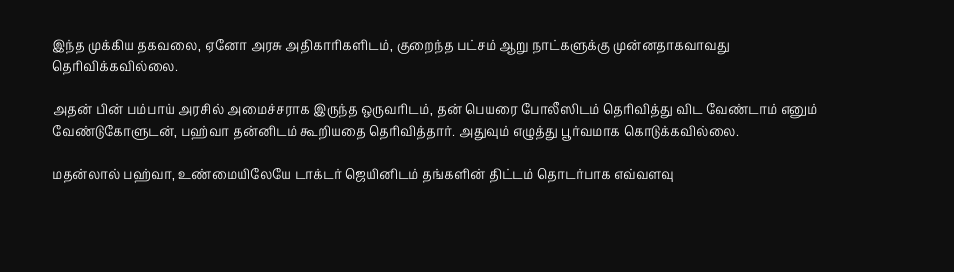இந்த முக்கிய தகவலை, ஏனோ அரசு அதிகாரிகளிடம், குறைந்த பட்சம் ஆறு நாட்களுக்கு முன்னதாகவாவது தெரிவிக்கவில்லை.

அதன் பின் பம்பாய் அரசில் அமைச்சராக இருந்த ஒருவரிடம், தன் பெயரை போலீஸிடம் தெரிவித்து விட வேண்டாம் எனும் வேண்டுகோளுடன், பஹ்வா தன்னிடம் கூறியதை தெரிவித்தார். அதுவும் எழுத்து பூர்வமாக கொடுக்கவில்லை.

மதன்லால் பஹ்வா, உண்மையிலேயே டாக்டர் ஜெயினிடம் தங்களின் திட்டம் தொடர்பாக எவ்வளவு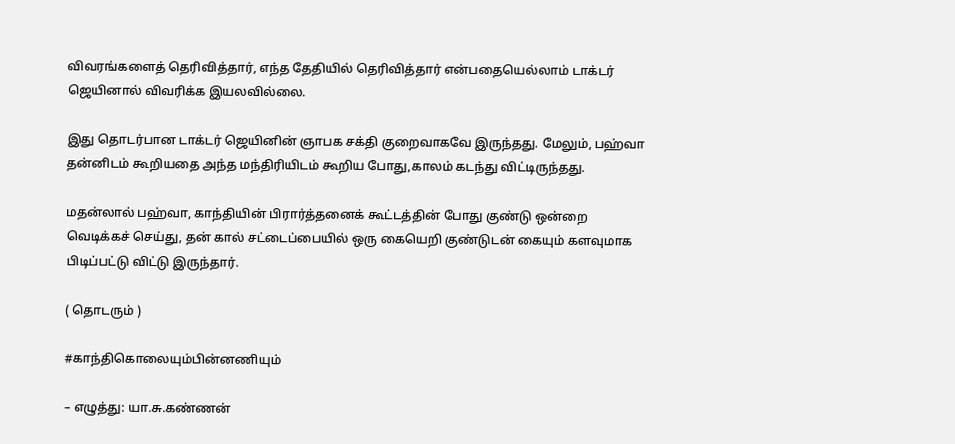விவரங்களைத் தெரிவித்தார், எந்த தேதியில் தெரிவித்தார் என்பதையெல்லாம் டாக்டர் ஜெயினால் விவரிக்க இயலவில்லை.

இது தொடர்பான டாக்டர் ஜெயினின் ஞாபக சக்தி குறைவாகவே இருந்தது. மேலும், பஹ்வா தன்னிடம் கூறியதை அந்த மந்திரியிடம் கூறிய போது,காலம் கடந்து விட்டிருந்தது.

மதன்லால் பஹ்வா, காந்தியின் பிரார்த்தனைக் கூட்டத்தின் போது குண்டு ஒன்றை வெடிக்கச் செய்து, தன் கால் சட்டைப்பையில் ஒரு கையெறி குண்டுடன் கையும் களவுமாக பிடிப்பட்டு விட்டு இருந்தார்.

( தொடரும் )

#காந்திகொலையும்பின்னணியும்

– எழுத்து: யா.சு.கண்ணன்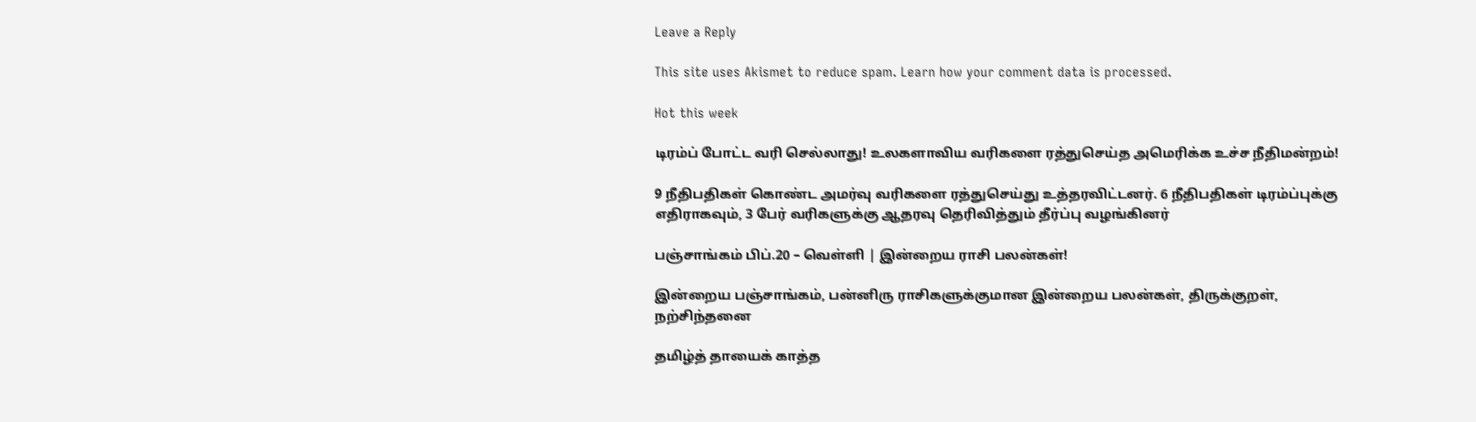Leave a Reply

This site uses Akismet to reduce spam. Learn how your comment data is processed.

Hot this week

டிரம்ப் போட்ட வரி செல்லாது! உலகளாவிய வரிகளை ரத்துசெய்த அமெரிக்க உச்ச நீதிமன்றம்!

9 நீதிபதிகள் கொண்ட அமர்வு வரிகளை ரத்துசெய்து உத்தரவிட்டனர். 6 நீதிபதிகள் டிரம்ப்புக்கு எதிராகவும், 3 பேர் வரிகளுக்கு ஆதரவு தெரிவித்தும் தீர்ப்பு வழங்கினர்

பஞ்சாங்கம் பிப்.20 – வெள்ளி | இன்றைய ராசி பலன்கள்!

இன்றைய பஞ்சாங்கம், பன்னிரு ராசிகளுக்குமான இன்றைய பலன்கள், திருக்குறள், நற்சிந்தனை

தமிழ்த் தாயைக் காத்த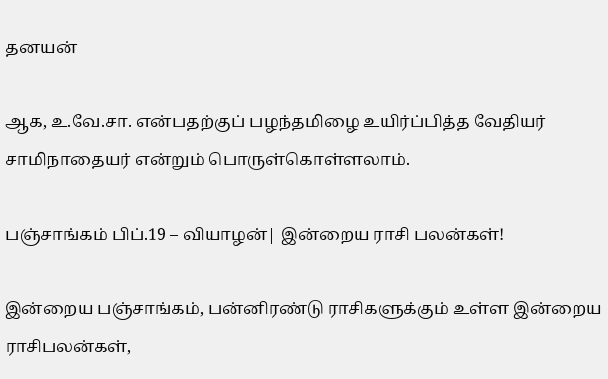தனயன்

ஆக, உ.வே.சா. என்பதற்குப் பழந்தமிழை உயிர்ப்பித்த வேதியர் சாமிநாதையர் என்றும் பொருள்கொள்ளலாம்.

பஞ்சாங்கம் பிப்.19 – வியாழன்| இன்றைய ராசி பலன்கள்!

இன்றைய பஞ்சாங்கம், பன்னிரண்டு ராசிகளுக்கும் உள்ள இன்றைய ராசிபலன்கள்,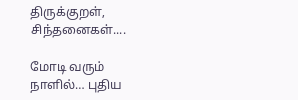திருக்குறள், சிந்தனைகள்....

மோடி வரும் நாளில்… புதிய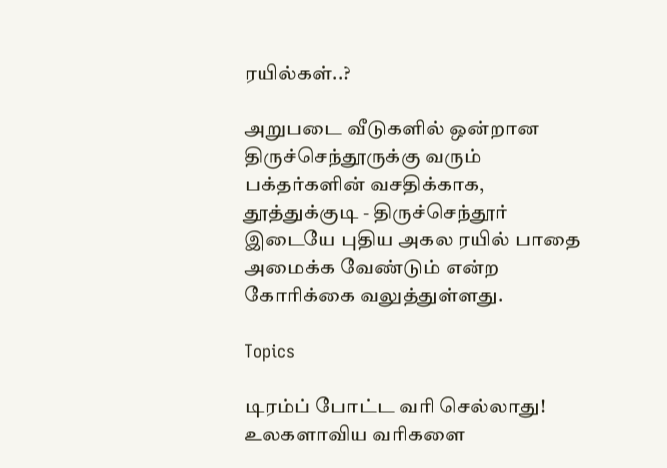ரயில்கள்..?

அறுபடை வீடுகளில் ஒன்றான திருச்செந்தூருக்கு வரும் பக்தர்களின் வசதிக்காக, தூத்துக்குடி - திருச்செந்தூர் இடையே புதிய அகல ரயில் பாதை அமைக்க வேண்டும் என்ற கோரிக்கை வலுத்துள்ளது.

Topics

டிரம்ப் போட்ட வரி செல்லாது! உலகளாவிய வரிகளை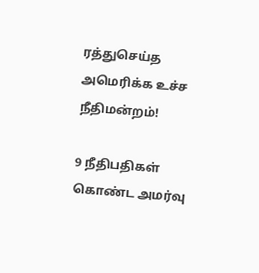ரத்துசெய்த அமெரிக்க உச்ச நீதிமன்றம்!

9 நீதிபதிகள் கொண்ட அமர்வு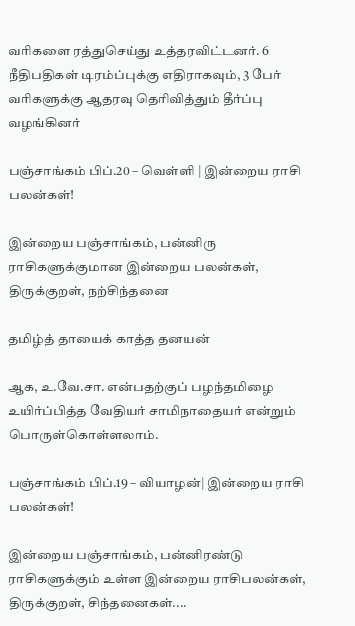வரிகளை ரத்துசெய்து உத்தரவிட்டனர். 6 நீதிபதிகள் டிரம்ப்புக்கு எதிராகவும், 3 பேர் வரிகளுக்கு ஆதரவு தெரிவித்தும் தீர்ப்பு வழங்கினர்

பஞ்சாங்கம் பிப்.20 – வெள்ளி | இன்றைய ராசி பலன்கள்!

இன்றைய பஞ்சாங்கம், பன்னிரு ராசிகளுக்குமான இன்றைய பலன்கள், திருக்குறள், நற்சிந்தனை

தமிழ்த் தாயைக் காத்த தனயன்

ஆக, உ.வே.சா. என்பதற்குப் பழந்தமிழை உயிர்ப்பித்த வேதியர் சாமிநாதையர் என்றும் பொருள்கொள்ளலாம்.

பஞ்சாங்கம் பிப்.19 – வியாழன்| இன்றைய ராசி பலன்கள்!

இன்றைய பஞ்சாங்கம், பன்னிரண்டு ராசிகளுக்கும் உள்ள இன்றைய ராசிபலன்கள், திருக்குறள், சிந்தனைகள்....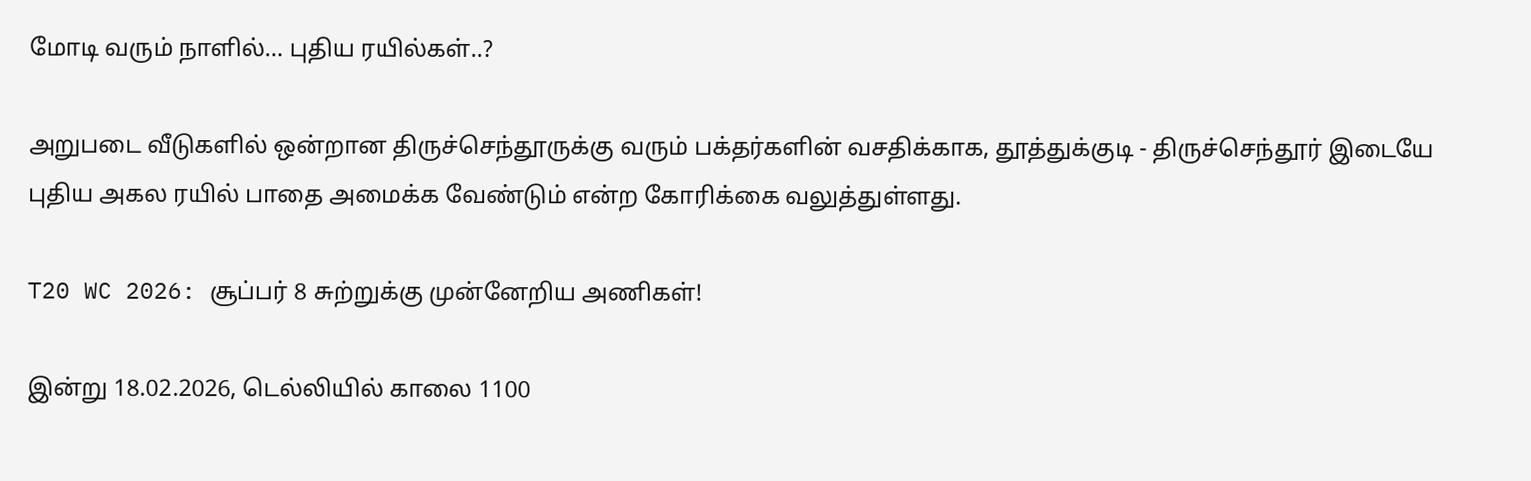மோடி வரும் நாளில்… புதிய ரயில்கள்..?

அறுபடை வீடுகளில் ஒன்றான திருச்செந்தூருக்கு வரும் பக்தர்களின் வசதிக்காக, தூத்துக்குடி - திருச்செந்தூர் இடையே புதிய அகல ரயில் பாதை அமைக்க வேண்டும் என்ற கோரிக்கை வலுத்துள்ளது.

T20 WC 2026: சூப்பர் 8 சுற்றுக்கு முன்னேறிய அணிகள்!

இன்று 18.02.2026, டெல்லியில் காலை 1100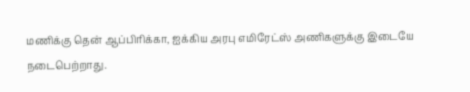மணிக்கு தென் ஆப்பிரிக்கா, ஐக்கிய அரபு எமிரேட்ஸ் அணிகளுக்கு இடையே நடைபெற்றாது.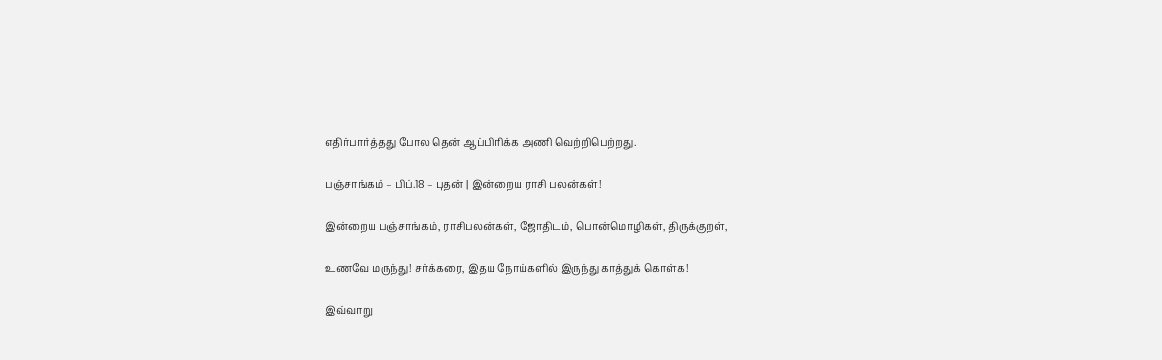எதிர்பார்த்தது போல தென் ஆப்பிரிக்க அணி வெற்றிபெற்றது.

பஞ்சாங்கம் – பிப்.18 – புதன் | இன்றைய ராசி பலன்கள்!

இன்றைய பஞ்சாங்கம், ராசிபலன்கள், ஜோதிடம், பொன்மொழிகள், திருக்குறள்,

உணவே மருந்து! சர்க்கரை, இதய நோய்களில் இருந்து காத்துக் கொள்க!

இவ்வாறு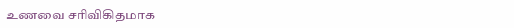உணவை சரிவிகிதமாக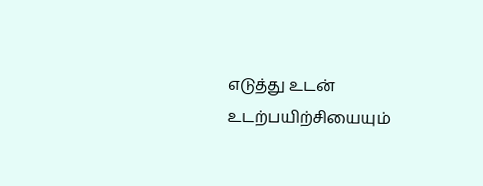எடுத்து உடன் உடற்பயிற்சியையும்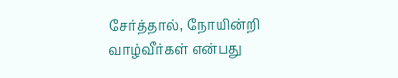சேர்த்தால், நோயின்றி வாழ்வீர்கள் என்பது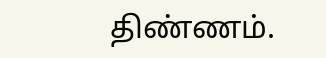திண்ணம்.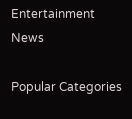Entertainment News

Popular Categories